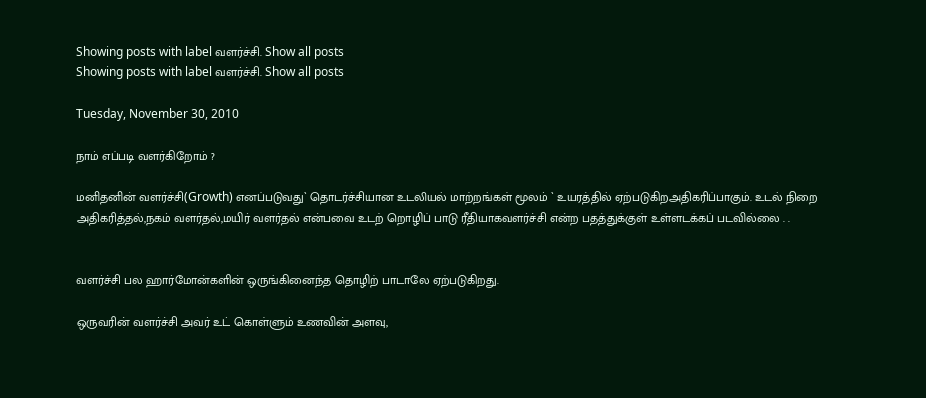Showing posts with label வளர்ச்சி. Show all posts
Showing posts with label வளர்ச்சி. Show all posts

Tuesday, November 30, 2010

நாம் எப்படி வளர்கிறோம் ?

மனிதனின் வளர்ச்சி(Growth) எனப்படுவது` தொடர்ச்சியான உடலியல் மாற்றங்கள் மூலம் ` உயரத்தில் ஏற்படுகிறஅதிகரிப்பாகும். உடல் நிறை அதிகரித்தல்,நகம் வளர்தல்,மயிர் வளர்தல் என்பவை உடற் றொழிப் பாடு ரீதியாகவளர்ச்சி என்ற பதத்துக்குள் உள்ளடக்கப் படவில்லை . .


வளர்ச்சி பல ஹார்மோன்களின் ஒருங்கினைந்த தொழிற் பாடாலே ஏற்படுகிறது.

ஒருவரின் வளர்ச்சி அவர் உட் கொள்ளும் உணவின் அளவு,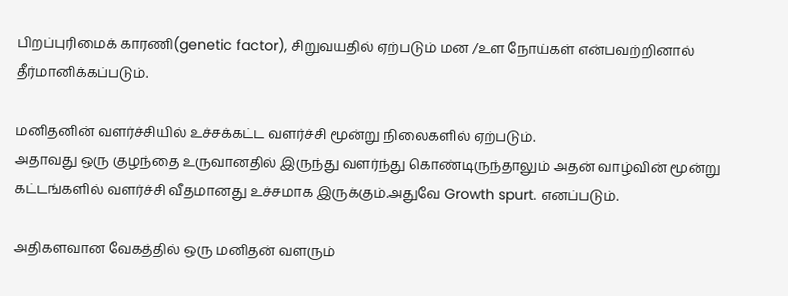பிறப்புரிமைக் காரணி(genetic factor), சிறுவயதில் ஏற்படும் மன /உள நோய்கள் என்பவற்றினால் தீர்மானிக்கப்படும்.

மனிதனின் வளர்ச்சியில் உச்சக்கட்ட வளர்ச்சி மூன்று நிலைகளில் ஏற்படும்.
அதாவது ஒரு குழந்தை உருவானதில் இருந்து வளர்ந்து கொண்டிருந்தாலும் அதன் வாழ்வின் மூன்று கட்டங்களில் வளர்ச்சி வீதமானது உச்சமாக இருக்கும்.அதுவே Growth spurt. எனப்படும்.

அதிகளவான வேகத்தில் ஒரு மனிதன் வளரும்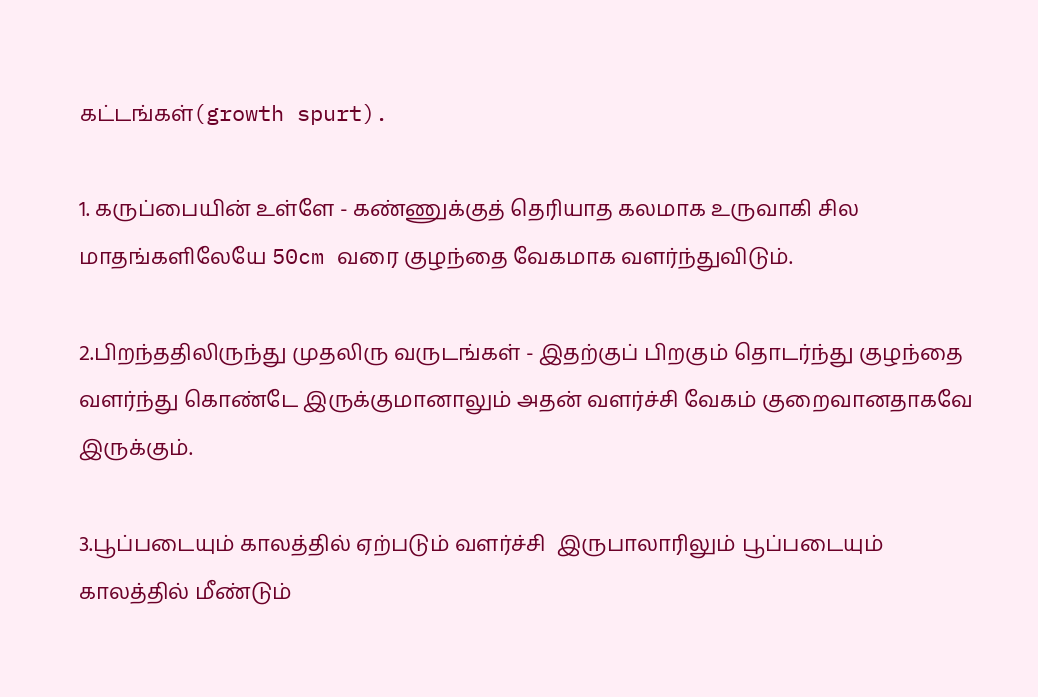கட்டங்கள்(growth spurt).

1. கருப்பையின் உள்ளே - கண்ணுக்குத் தெரியாத கலமாக உருவாகி சில மாதங்களிலேயே 50cm வரை குழந்தை வேகமாக வளர்ந்துவிடும்.

2.பிறந்ததிலிருந்து முதலிரு வருடங்கள் - இதற்குப் பிறகும் தொடர்ந்து குழந்தை வளர்ந்து கொண்டே இருக்குமானாலும் அதன் வளர்ச்சி வேகம் குறைவானதாகவே இருக்கும்.

3.பூப்படையும் காலத்தில் ஏற்படும் வளர்ச்சி  இருபாலாரிலும் பூப்படையும் காலத்தில் மீண்டும்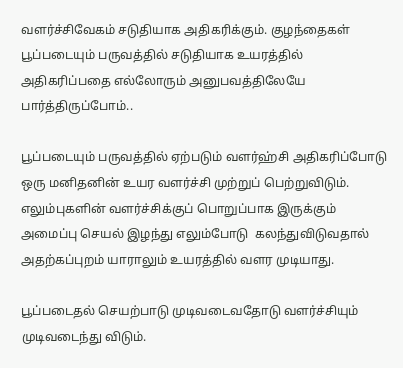வளர்ச்சிவேகம் சடுதியாக அதிகரிக்கும். குழந்தைகள் பூப்படையும் பருவத்தில் சடுதியாக உயரத்தில் அதிகரிப்பதை எல்லோரும் அனுபவத்திலேயே பார்த்திருப்போம்..

பூப்படையும் பருவத்தில் ஏற்படும் வளர்ஹ்சி அதிகரிப்போடு ஒரு மனிதனின் உயர வளர்ச்சி முற்றுப் பெற்றுவிடும். எலும்புகளின் வளர்ச்சிக்குப் பொறுப்பாக இருக்கும் அமைப்பு செயல் இழந்து எலும்போடு  கலந்துவிடுவதால்
அதற்கப்புறம் யாராலும் உயரத்தில் வளர முடியாது.

பூப்படைதல் செயற்பாடு முடிவடைவதோடு வளர்ச்சியும் முடிவடைந்து விடும்.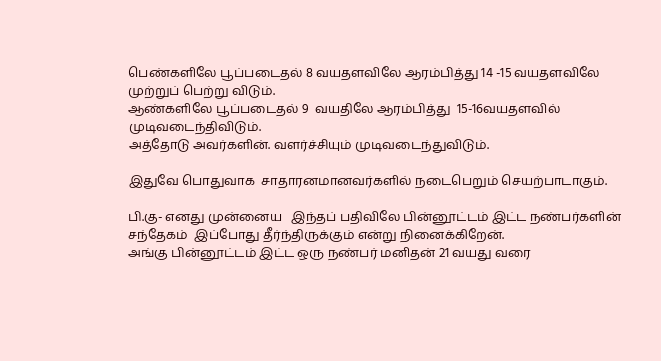பெண்களிலே பூப்படைதல் 8 வயதளவிலே ஆரம்பித்து 14 -15 வயதளவிலே முற்றுப் பெற்று விடும்.
ஆண்களிலே பூப்படைதல் 9  வயதிலே ஆரம்பித்து  15-16வயதளவில் முடிவடைந்திவிடும்.
அத்தோடு அவர்களின். வளர்ச்சியும் முடிவடைந்துவிடும்.

இதுவே பொதுவாக  சாதாரனமானவர்களில் நடைபெறும் செயற்பாடாகும்.

பி.கு- எனது முன்னைய   இந்தப் பதிவிலே பின்னூட்டம் இட்ட நண்பர்களின் சந்தேகம்  இப்போது தீர்ந்திருக்கும் என்று நினைக்கிறேன்.
அங்கு பின்னூட்டம் இட்ட ஒரு நண்பர் மனிதன் 21 வயது வரை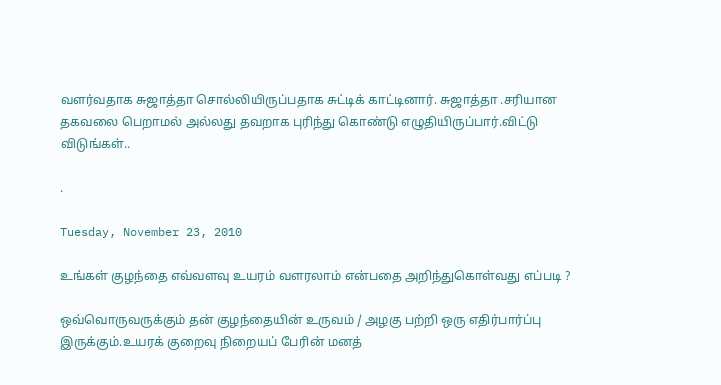வளர்வதாக சுஜாத்தா சொல்லியிருப்பதாக சுட்டிக் காட்டினார். சுஜாத்தா .சரியான தகவலை பெறாமல் அல்லது தவறாக புரிந்து கொண்டு எழுதியிருப்பார்.விட்டு விடுங்கள்..

.

Tuesday, November 23, 2010

உங்கள் குழந்தை எவ்வளவு உயரம் வளரலாம் என்பதை அறிந்துகொள்வது எப்படி ?

ஒவ்வொருவருக்கும் தன் குழந்தையின் உருவம் / அழகு பற்றி ஒரு எதிர்பார்ப்பு இருக்கும்.உயரக் குறைவு நிறையப் பேரின் மனத்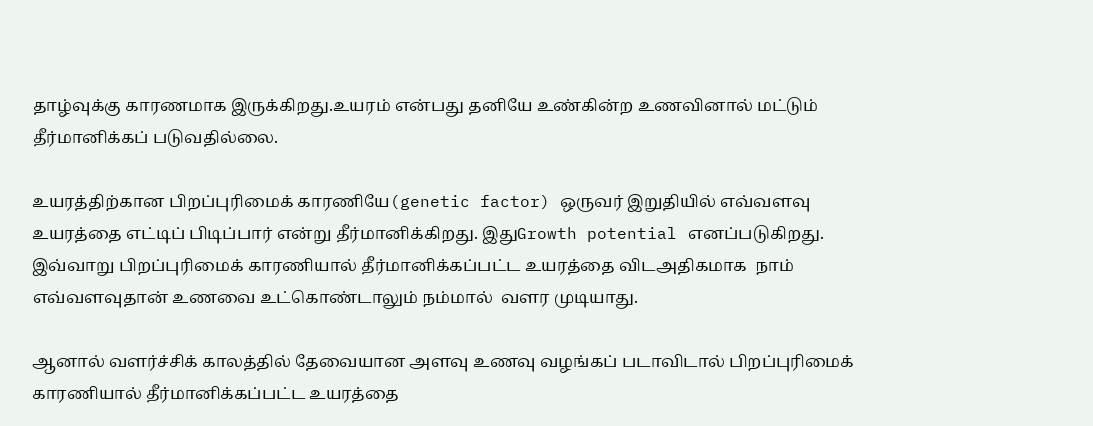தாழ்வுக்கு காரணமாக இருக்கிறது.உயரம் என்பது தனியே உண்கின்ற உணவினால் மட்டும் தீர்மானிக்கப் படுவதில்லை.

உயரத்திற்கான பிறப்புரிமைக் காரணியே(genetic factor) ஒருவர் இறுதியில் எவ்வளவு உயரத்தை எட்டிப் பிடிப்பார் என்று தீர்மானிக்கிறது. இதுGrowth potential எனப்படுகிறது. இவ்வாறு பிறப்புரிமைக் காரணியால் தீர்மானிக்கப்பட்ட உயரத்தை விடஅதிகமாக  நாம் எவ்வளவுதான் உணவை உட்கொண்டாலும் நம்மால்  வளர முடியாது.

ஆனால் வளர்ச்சிக் காலத்தில் தேவையான அளவு உணவு வழங்கப் படாவிடால் பிறப்புரிமைக்  காரணியால் தீர்மானிக்கப்பட்ட உயரத்தை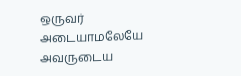ஒருவர்  அடையாமலேயே அவருடைய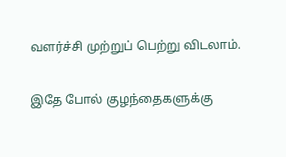வளர்ச்சி முற்றுப் பெற்று விடலாம்.

இதே போல் குழந்தைகளுக்கு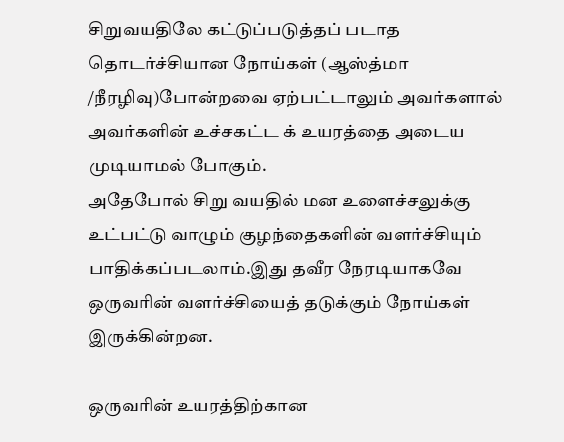சிறுவயதிலே கட்டுப்படுத்தப் படாத தொடர்ச்சியான நோய்கள் (ஆஸ்த்மா /நீரழிவு)போன்றவை ஏற்பட்டாலும் அவர்களால் அவர்களின் உச்சகட்ட க் உயரத்தை அடைய முடியாமல் போகும்.
அதேபோல் சிறு வயதில் மன உளைச்சலுக்கு உட்பட்டு வாழும் குழந்தைகளின் வளர்ச்சியும் பாதிக்கப்படலாம்.இது தவீர நேரடியாகவே ஒருவரின் வளர்ச்சியைத் தடுக்கும் நோய்கள் இருக்கின்றன.

ஒருவரின் உயரத்திற்கான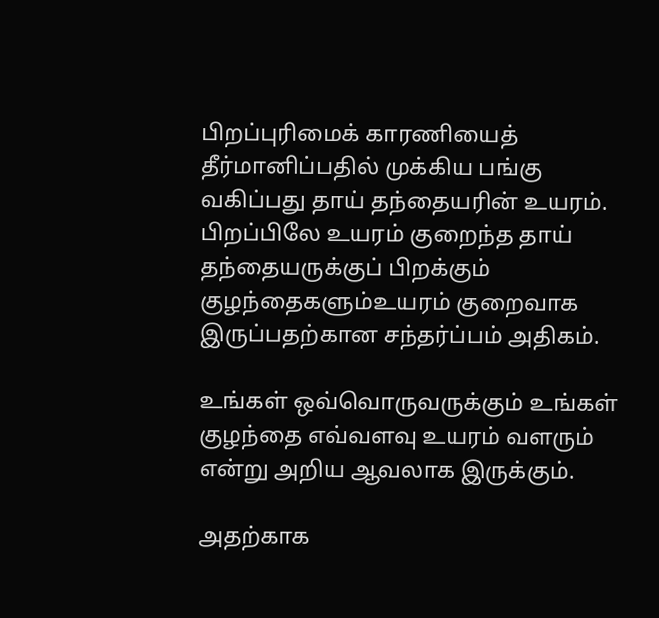பிறப்புரிமைக் காரணியைத் தீர்மானிப்பதில் முக்கிய பங்கு வகிப்பது தாய் தந்தையரின் உயரம். பிறப்பிலே உயரம் குறைந்த தாய் தந்தையருக்குப் பிறக்கும் குழந்தைகளும்உயரம் குறைவாக இருப்பதற்கான சந்தர்ப்பம் அதிகம்.

உங்கள் ஒவ்வொருவருக்கும் உங்கள் குழந்தை எவ்வளவு உயரம் வளரும் என்று அறிய ஆவலாக இருக்கும்.

அதற்காக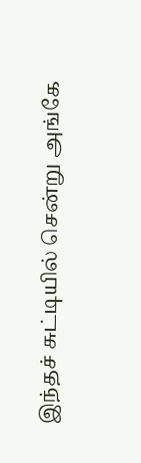இந்தச் சுட்டியில் சென்று அங்கே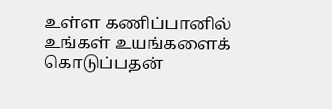உள்ள கணிப்பானில் உங்கள் உயங்களைக் கொடுப்பதன்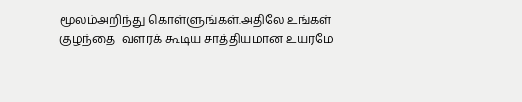மூலம்அறிந்து கொள்ளுங்கள்.அதிலே உங்கள் குழந்தை  வளரக் கூடிய சாத்தியமான உயரமே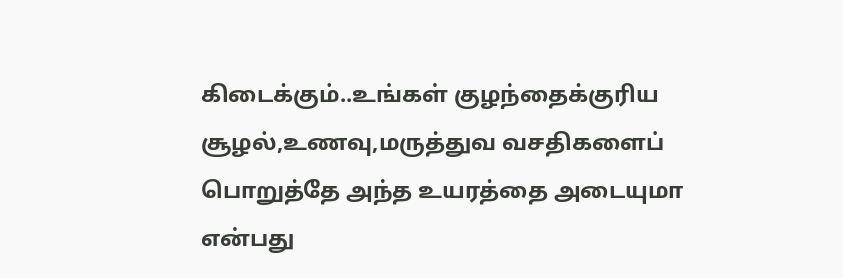கிடைக்கும்..உங்கள் குழந்தைக்குரிய சூழல்,உணவு,மருத்துவ வசதிகளைப் பொறுத்தே அந்த உயரத்தை அடையுமா என்பது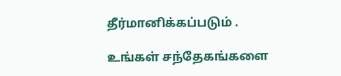தீர்மானிக்கப்படும் .

உங்கள் சந்தேகங்களை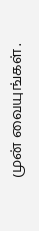முன் வையுங்கள் .